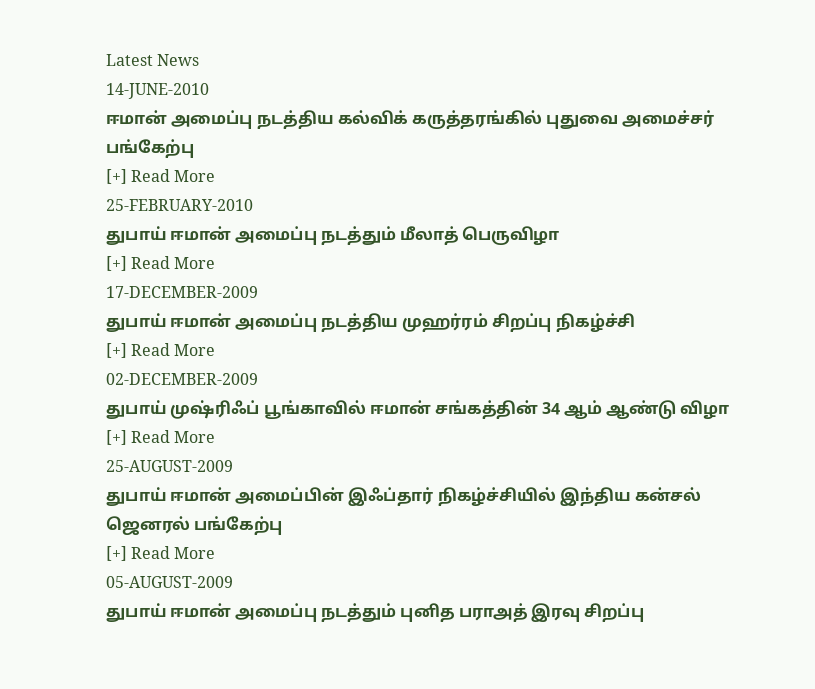Latest News
14-JUNE-2010
ஈமான் அமைப்பு ந‌ட‌த்திய‌ க‌ல்விக் க‌ருத்த‌ர‌ங்கில் புதுவை அமைச்ச‌ர் பங்கேற்பு
[+] Read More
25-FEBRUARY-2010
துபாய் ஈமான் அமைப்பு ந‌ட‌த்தும் மீலாத் பெருவிழா
[+] Read More
17-DECEMBER-2009
துபாய் ஈமான் அமைப்பு ந‌ட‌த்திய‌ முஹ‌ர்ர‌ம் சிற‌ப்பு நிக‌ழ்ச்சி
[+] Read More
02-DECEMBER-2009
துபாய் முஷ்ரிஃப் பூங்காவில் ஈமான் ச‌ங்க‌த்தின் 34 ஆம் ஆண்டு விழா
[+] Read More
25-AUGUST-2009
துபாய் ஈமான் அமைப்பின் இஃப்தார் நிக‌ழ்ச்சியில் இந்திய‌ க‌ன்ச‌ல் ஜென‌ர‌ல் ப‌ங்கேற்பு
[+] Read More
05-AUGUST-2009
துபாய் ஈமான் அமைப்பு ந‌ட‌த்தும் புனித‌ ப‌ராஅத் இர‌வு சிற‌ப்பு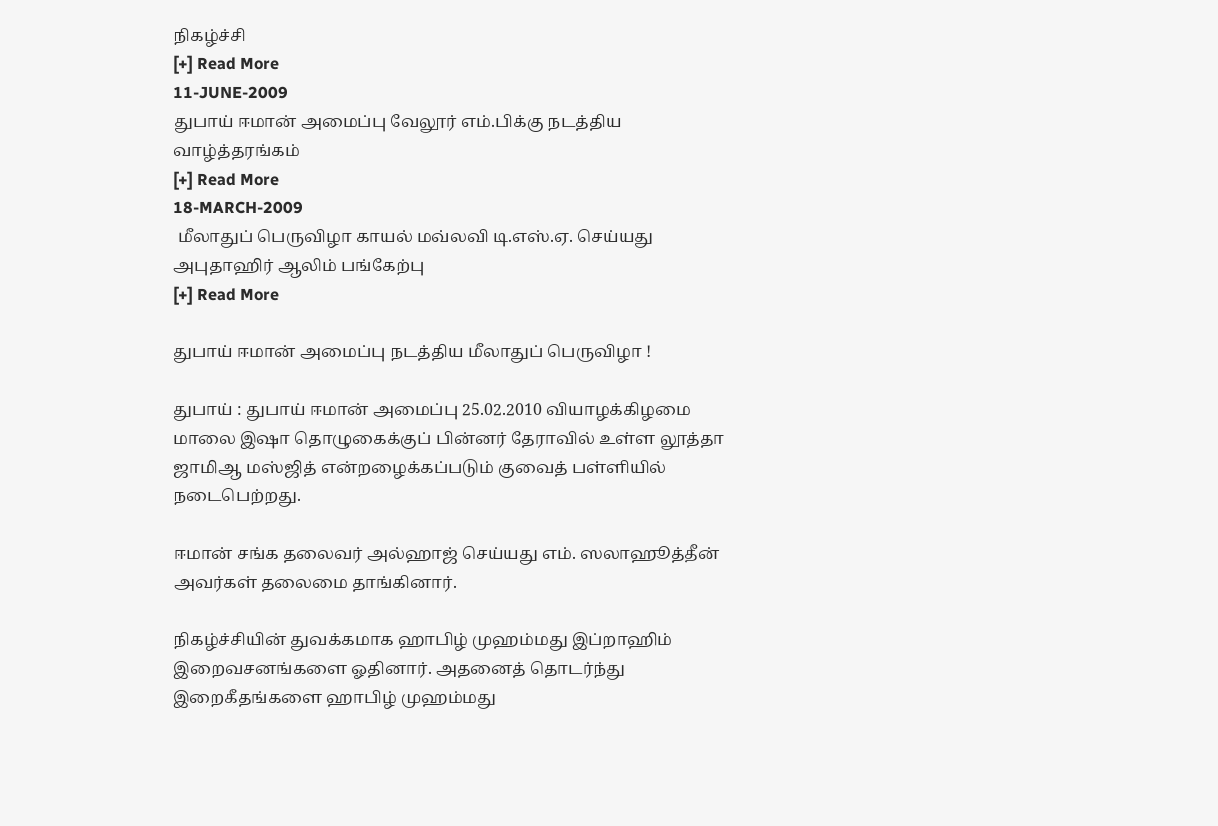நிக‌ழ்ச்சி
[+] Read More
11-JUNE-2009
துபாய் ஈமான் அமைப்பு வேலூர் எம்.பிக்கு நடத்திய வாழ்த்தரங்கம்
[+] Read More
18-MARCH-2009
 மீலாதுப் பெருவிழா காய‌ல் ம‌வ்ல‌வி டி.எஸ்.ஏ. செய்ய‌து அபுதாஹிர் ஆலிம் பங்கேற்பு
[+] Read More

துபாய் ஈமான் அமைப்பு நடத்திய மீலாதுப் பெருவிழா !

துபாய் : துபாய் ஈமான் அமைப்பு 25.02.2010 வியாழக்கிழமை மாலை இஷா தொழுகைக்குப் பின்னர் தேராவில் உள்ள லூத்தா ஜாமிஆ மஸ்ஜித் என்றழைக்கப்படும் குவைத் பள்ளியில் நடைபெற்றது.

ஈமான் சங்க தலைவர் அல்ஹாஜ் செய்யது எம். ஸலாஹூத்தீன் அவர்கள் தலைமை தாங்கினார்.

நிகழ்ச்சியின் துவக்கமாக ஹாபிழ் முஹம்மது இப்றாஹிம் இறைவசனங்களை ஓதினார். அதனைத் தொடர்ந்து இறைகீதங்களை ஹாபிழ் முஹம்மது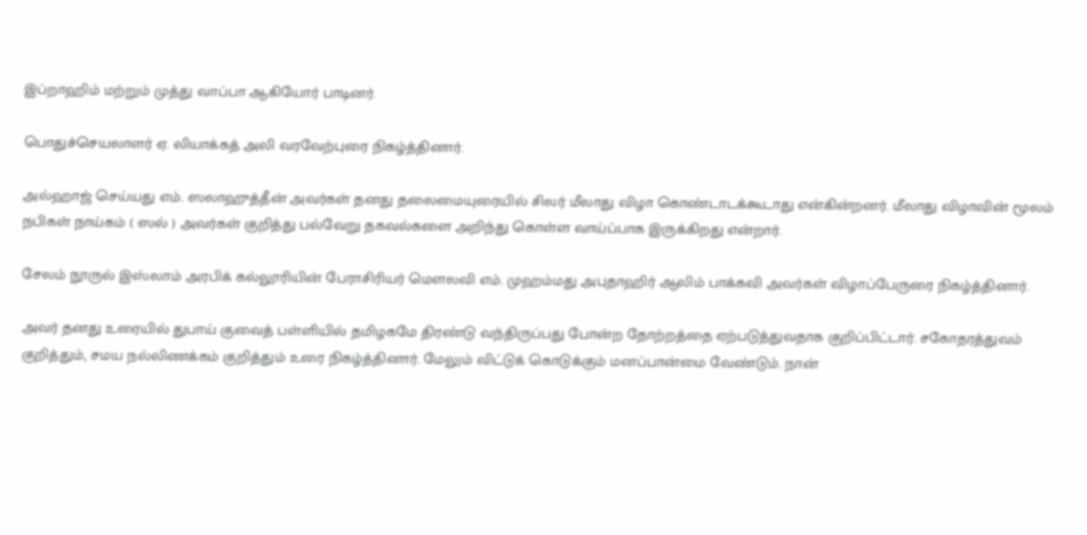இப்றாஹிம் மற்றும் முத்து வாப்பா ஆகியோர் பாடினர்.

பொதுச்செயலாளர் ஏ. லியாக்கத் அலி வரவேற்புரை நிகழ்த்தினார்.

அல்ஹாஜ் செய்யது எம். ஸலாஹுத்தீன் அவர்கள் தனது தலைமையுரையில் சிலர் மீலாது விழா கொண்டாடக்கூடாது என்கின்றனர். மீலாது விழாவின் மூலம் நபிகள் நாய்கம் ( ஸல் ) அவர்கள் குறித்து பல்வேறு தகவல்களை அறிந்து கொள்ள வாய்ப்பாக இருக்கிறது என்றார்.

சேலம் நூருல் இஸ்லாம் அரபிக் கல்லூரியின் பேராசிரியர் மௌலவி எம். முஹம்மது அபுதாஹிர் ஆலிம் பாக்கவி அவர்கள் விழாப்பேருரை நிகழ்த்தினார்.

அவர் தனது உரையில் துபாய் குவைத் பள்ளியில் தமிழகமே திரண்டு வந்திருப்பது போன்ற தோற்றத்தை ஏற்படுத்துவதாக குறிப்பிட்டார். சகோதரத்துவம் குறித்தும், சமய நல்லிணக்கம் குறித்தும் உரை நிகழ்த்தினார். மேலும் விட்டுக் கொடுக்கும் மனப்பான்மை வேண்டும். நான்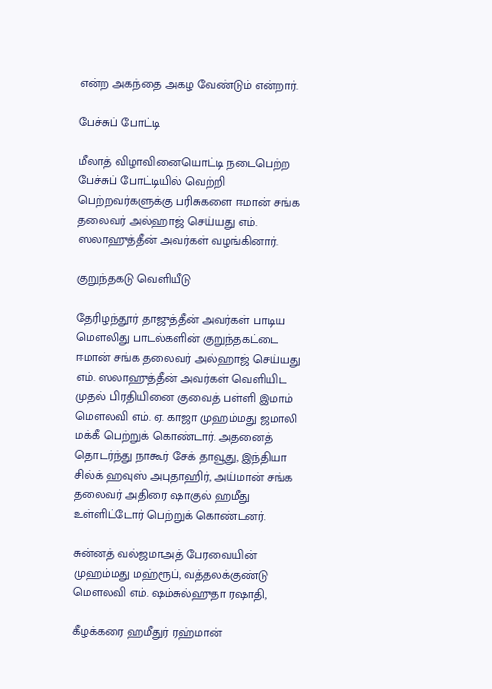என்ற அகந்தை அகழ வேண்டும் என்றார்.

பேச்சுப் போட்டி

மீலாத் விழாவினையொட்டி நடைபெற்ற பேச்சுப் போட்டியில் வெற்றி பெற்றவர்களுக்கு பரிசுகளை ஈமான் சங்க தலைவர் அல்ஹாஜ் செய்யது எம். ஸலாஹுத்தீன் அவர்கள் வழங்கினார்.

குறுந்தகடு வெளியீடு

தேரிழந்தூர் தாஜுத்தீன் அவர்கள் பாடிய மௌலிது பாடல்களின் குறுந்தகட்டை ஈமான் சங்க தலைவர் அல்ஹாஜ் செய்யது எம். ஸலாஹுத்தீன் அவர்கள் வெளியிட முதல் பிரதியினை குவைத் பள்ளி இமாம் மௌலவி எம். ஏ. காஜா முஹம்மது ஜமாலி மக்கீ பெற்றுக் கொண்டார். அதனைத் தொடர்ந்து நாகூர் சேக் தாவூது, இந்தியா சில்க் ஹவுஸ் அபுதாஹிர், அய்மான் சங்க தலைவர் அதிரை ஷாகுல் ஹமீது உள்ளிட்டோர் பெற்றுக் கொண்டனர்.

சுன்னத் வல்ஜமாஅத் பேரவையின் முஹம்மது மஹ்ரூப், வத்தலக்குண்டு மௌலவி எம். ஷம்சுல்ஹுதா ரஷாதி,

கீழக்கரை ஹமீதுர் ரஹ்மான்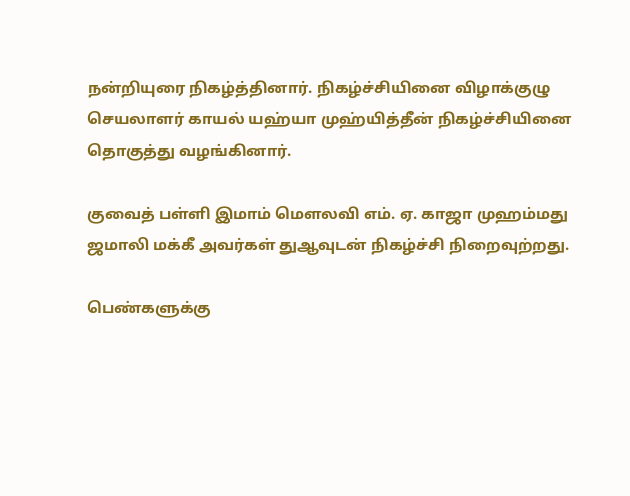நன்றியுரை நிகழ்த்தினார். நிகழ்ச்சியினை விழாக்குழு செயலாளர் காயல் யஹ்யா முஹ்யித்தீன் நிகழ்ச்சியினை தொகுத்து வழங்கினார்.

குவைத் பள்ளி இமாம் மௌலவி எம். ஏ. காஜா முஹம்மது ஜமாலி மக்கீ அவர்கள் துஆவுடன் நிகழ்ச்சி நிறைவுற்றது.

பெண்களுக்கு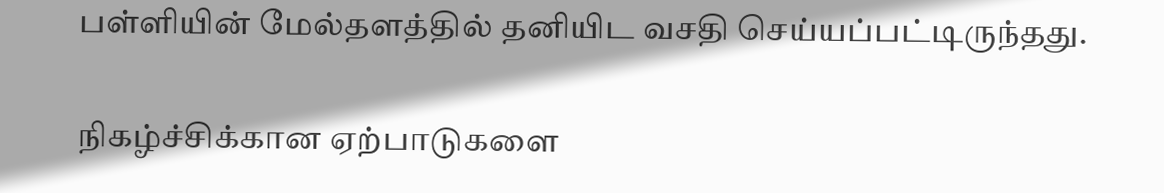பள்ளியின் மேல்தளத்தில் தனியிட வசதி செய்யப்பட்டிருந்தது.

நிகழ்ச்சிக்கான ஏற்பாடுகளை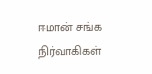ஈமான் சங்க நிர்வாகிகள்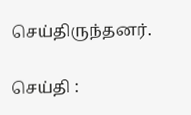செய்திருந்தனர்.

செய்தி :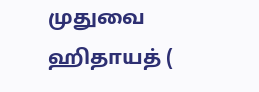முதுவை ஹிதாயத் (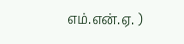எம்.என்.ஏ. )